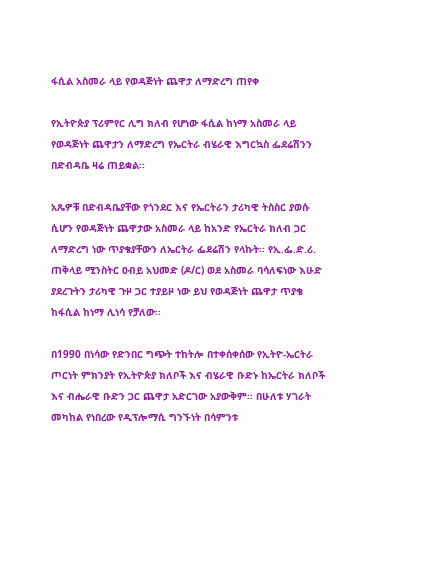ፋሲል አስመራ ላይ የወዳጅነት ጨዋታ ለማድረግ ጠየቀ

የኢትዮጵያ ፕሪምየር ሊግ ክለብ የሆነው ፋሲል ከነማ አስመራ ላይ የወዳጅነት ጨዋታን ለማድረግ የኤርትራ ብሄራዊ እግርኳስ ፌደሬሽንን በድብዳቤ ዛሬ ጠይቋል፡፡

አጼዎቹ በድብዳቤያቸው የጎንደር እና የኤርትራን ታሪካዊ ትስስር ያወሱ ሲሆን የወዳጅነት ጨዋታው አስመራ ላይ ከአንድ የኤርትራ ክለብ ጋር ለማድረግ ነው ጥያቄያቸውን ለኤርትራ ፌደሬሽን የላኩት፡፡ የኢ.ፌ.ድ.ሪ. ጠቅላይ ሚንስትር ዐብይ አህመድ (ዶ/ር) ወደ አስመራ ባሳለፍነው እሁድ ያደረጉትን ታሪካዊ ጉዞ ጋር ተያይዞ ነው ይህ የወዳጅነት ጨዋታ ጥያቄ ከፋሲል ከነማ ሊነሳ የቻለው፡፡

በ1990 በነሳው የድንበር ግጭት ተከትሎ በተቀሰቀሰው የኢትዮ-ኤርትራ ጦርነት ምክንያት የኢትዮጵያ ክለቦች እና ብሄራዊ ቡድኑ ከኤርትራ ክለቦች እና ብሔራዊ ቡድን ጋር ጨዋታ አድርገው አያውቅም፡፡ በሁለቱ ሃገራት መካከል የነበረው የዲፕሎማሲ ግንኙነት በሳምንቱ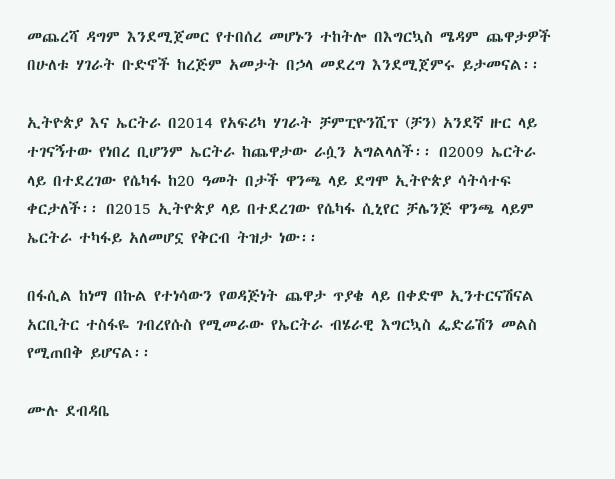መጨረሻ ዳግም እንደሚጀመር የተበሰረ መሆኑን ተከትሎ በእግርኳስ ሜዳም ጨዋታዎች በሁለቱ ሃገራት ቡድኖች ከረጅም አመታት በኃላ መደረግ እንደሚጀምሩ ይታመናል፡፡

ኢትዮጵያ እና ኤርትራ በ2014 የአፍሪካ ሃገራት ቻምፒዮንሺፕ (ቻን) አንደኛ ዙር ላይ ተገናኝተው የነበረ ቢሆንም ኤርትራ ከጨዋታው ራሷን አግልላለች፡፡ በ2009 ኤርትራ ላይ በተደረገው የሴካፋ ከ20 ዓመት በታች ዋንጫ ላይ ደግሞ ኢትዮጵያ ሳትሳተፍ ቀርታለች፡፡ በ2015 ኢትዮጵያ ላይ በተደረገው የሴካፋ ሲኒየር ቻሌንጅ ዋንጫ ላይም ኤርትራ ተካፋይ አለመሆኗ የቅርብ ትዝታ ነው፡፡

በፋሲል ከነማ በኩል የተነሳውን የወዳጅነት ጨዋታ ጥያቄ ላይ በቀድሞ ኢንተርናሽናል አርቢትር ተስፋዬ ገብረየሱስ የሚመራው የኤርትራ ብሄራዊ እግርኳስ ፌድሬሽን መልስ የሚጠበቅ ይሆናል፡፡

ሙሉ ደብዳቤ